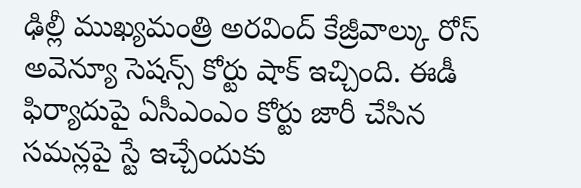ఢిల్లీ ముఖ్యమంత్రి అరవింద్ కేజ్రీవాల్కు రోస్ అవెన్యూ సెషన్స్ కోర్టు షాక్ ఇచ్చింది. ఈడీ ఫిర్యాదుపై ఏసీఎంఎం కోర్టు జారీ చేసిన సమన్లపై స్టే ఇచ్చేందుకు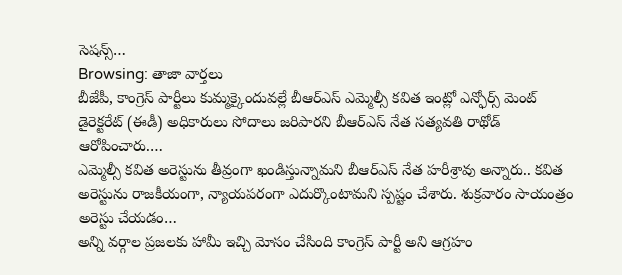సెషన్స్…
Browsing: తాజా వార్తలు
బీజేపీ, కాంగ్రెస్ పార్టీలు కుమ్మక్కైందువల్లే బీఆర్ఎస్ ఎమ్మెల్సీ కవిత ఇంట్లో ఎన్ఫోర్స్ మెంట్ డైరెక్టరేట్ (ఈడీ) అధికారులు సోదాలు జరిపారని బీఆర్ఎస్ నేత సత్యవతి రాథోడ్ ఆరోపించారు.…
ఎమ్మెల్సీ కవిత అరెస్టును తీవ్రంగా ఖండిస్తున్నామని బీఆర్ఎస్ నేత హరీశ్రావు అన్నారు.. కవిత అరెస్టును రాజకీయంగా, న్యాయపరంగా ఎదుర్కొంటామని స్పష్టం చేశారు. శుక్రవారం సాయంత్రం అరెస్టు చేయడం…
అన్ని వర్గాల ప్రజలకు హామీ ఇచ్చి మోసం చేసింది కాంగ్రెస్ పార్టీ అని ఆగ్రహం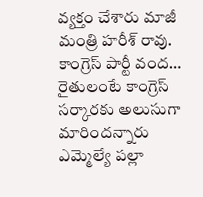వ్యక్తం చేశారు మాజీ మంత్రి హరీశ్ రావు. కాంగ్రెస్ పార్టీ వంద…
రైతులంటే కాంగ్రెస్ సర్కారకు అలుసుగా మారిందన్నారు ఎమ్మెల్యే పల్లా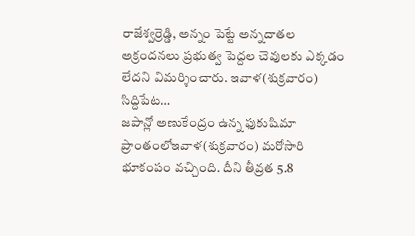రాజేశ్వర్రెడ్డి, అన్నం పెట్టే అన్నదాతల అక్రందనలు ప్రభుత్వ పెద్దల చెవులకు ఎక్కడం లేదని విమర్శించారు. ఇవాళ(శుక్రవారం) సిద్దిపేట…
జపాన్లో అణుకేంద్రం ఉన్న ఫుకుషిమా ప్రాంతంలోఇవాళ(శుక్రవారం) మరోసారి భూకంపం వచ్చింది. దీని తీవ్రత 5.8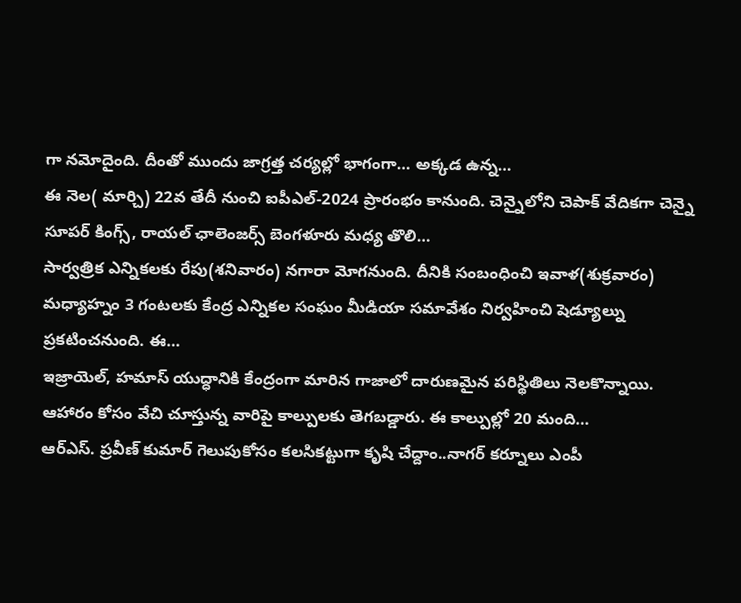గా నమోదైంది. దీంతో ముందు జాగ్రత్త చర్యల్లో భాగంగా… అక్కడ ఉన్న…
ఈ నెల( మార్చి) 22వ తేదీ నుంచి ఐపీఎల్-2024 ప్రారంభం కానుంది. చెన్నైలోని చెపాక్ వేదికగా చెన్నై సూపర్ కింగ్స్, రాయల్ ఛాలెంజర్స్ బెంగళూరు మధ్య తొలి…
సార్వత్రిక ఎన్నికలకు రేపు(శనివారం) నగారా మోగనుంది. దీనికి సంబంధించి ఇవాళ(శుక్రవారం) మధ్యాహ్నం 3 గంటలకు కేంద్ర ఎన్నికల సంఘం మీడియా సమావేశం నిర్వహించి షెడ్యూల్ను ప్రకటించనుంది. ఈ…
ఇజ్రాయెల్, హమాస్ యుద్ధానికి కేంద్రంగా మారిన గాజాలో దారుణమైన పరిస్థితిలు నెలకొన్నాయి. ఆహారం కోసం వేచి చూస్తున్న వారిపై కాల్పులకు తెగబడ్డారు. ఈ కాల్పుల్లో 20 మంది…
ఆర్ఎస్. ప్రవీణ్ కుమార్ గెలుపుకోసం కలసికట్టుగా కృషి చేద్దాం..నాగర్ కర్నూలు ఎంపీ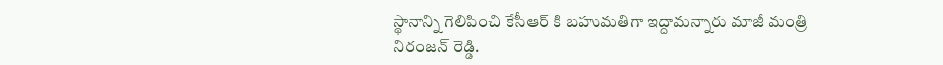స్థానాన్ని గెలిపించి కేసీఆర్ కి బహుమతిగా ఇద్దామన్నారు మాజీ మంత్రి నిరంజన్ రెడ్డి.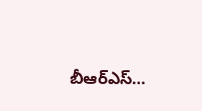బీఆర్ఎస్…